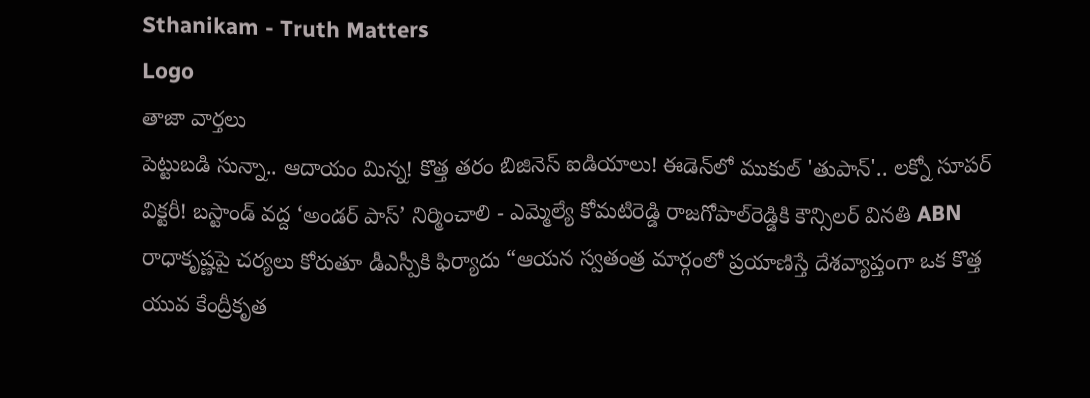Sthanikam - Truth Matters
Logo
తాజా వార్తలు
పెట్టుబడి సున్నా.. ఆదాయం మిన్న! కొత్త తరం బిజినెస్ ఐడియాలు! ఈడెన్‌లో ముకుల్ 'తుపాన్'.. లక్నో సూపర్ విక్టరీ! బస్టాండ్‌ వద్ద ‘అండర్‌ పాస్‌’ నిర్మించాలి - ఎమ్మెల్యే కోమటిరెడ్డి రాజగోపాల్‌రెడ్డికి కౌన్సిలర్‌ వినతి ABN రాధాకృష్ణపై చర్యలు కోరుతూ డీఎస్పీకి ఫిర్యాదు “ఆయన స్వతంత్ర మార్గంలో ప్రయాణిస్తే దేశవ్యాప్తంగా ఒక కొత్త యువ కేంద్రీకృత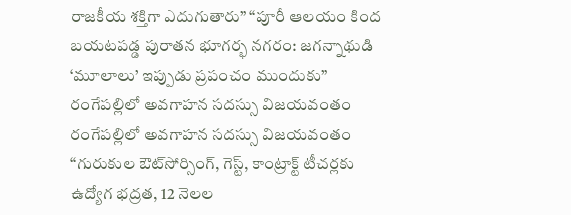రాజకీయ శక్తిగా ఎదుగుతారు” “పూరీ ఆలయం కింద బయటపడ్డ పురాతన భూగర్భ నగరం: జగన్నాథుడి ‘మూలాలు’ ఇప్పుడు ప్రపంచం ముందుకు” రంగేపల్లిలో అవగాహన సదస్సు విజయవంతం రంగేపల్లిలో అవగాహన సదస్సు విజయవంతం “గురుకుల ఔట్‌సోర్సింగ్, గెస్ట్, కాంట్రాక్ట్ టీచర్లకు ఉద్యోగ భద్రత, 12 నెలల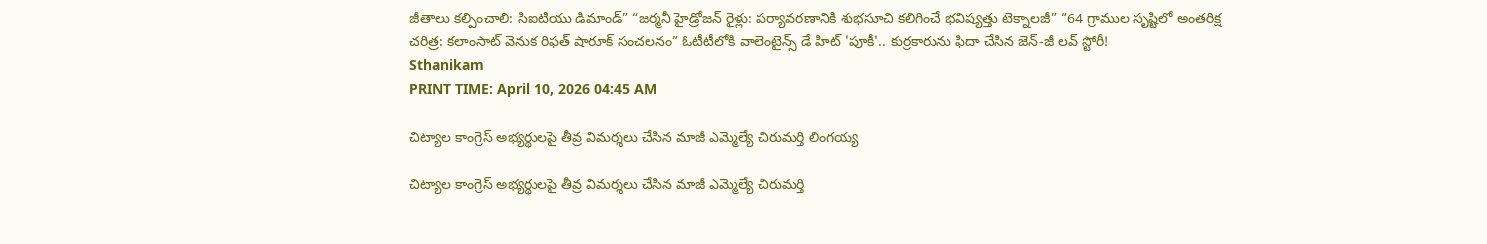జీతాలు కల్పించాలి: సిఐటియు డిమాండ్” “జర్మనీ హైడ్రోజన్ రైళ్లు: పర్యావరణానికి శుభసూచి కలిగించే భవిష్యత్తు టెక్నాలజీ” “64 గ్రాముల సృష్టిలో అంతరిక్ష చరిత్ర: కలాంసాట్ వెనుక రిఫత్ షారూక్ సంచలనం” ఓటీటీలోకి వాలెంటైన్స్ డే హిట్ 'పూకీ'.. కుర్రకారును ఫిదా చేసిన జెన్-జీ లవ్ స్టోరీ!
Sthanikam
PRINT TIME: April 10, 2026 04:45 AM

చిట్యాల కాంగ్రెస్ అభ్యర్థులపై తీవ్ర విమర్శలు చేసిన మాజీ ఎమ్మెల్యే చిరుమర్తి లింగయ్య

చిట్యాల కాంగ్రెస్ అభ్యర్థులపై తీవ్ర విమర్శలు చేసిన మాజీ ఎమ్మెల్యే చిరుమర్తి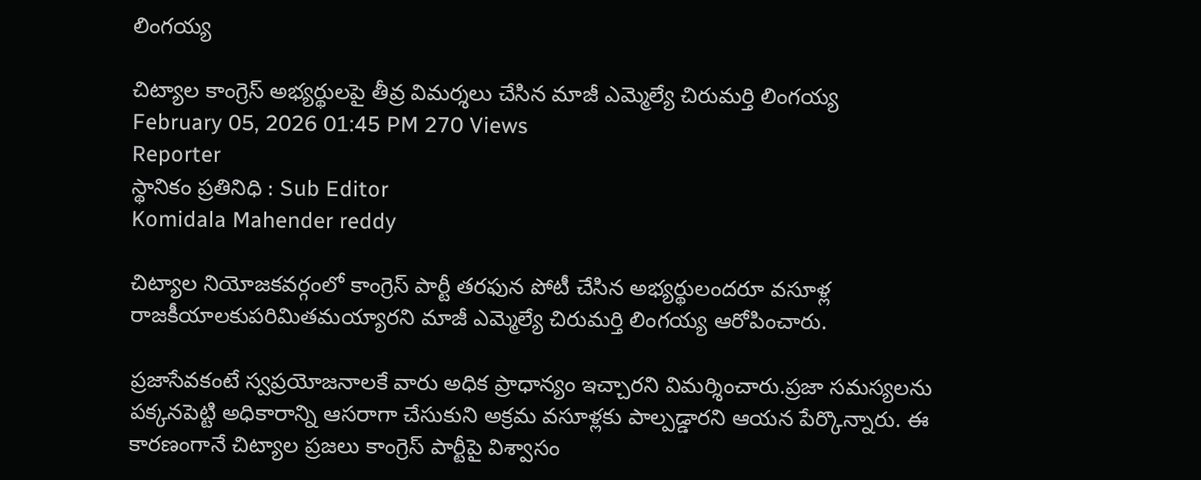లింగయ్య

చిట్యాల కాంగ్రెస్ అభ్యర్థులపై తీవ్ర విమర్శలు చేసిన మాజీ ఎమ్మెల్యే చిరుమర్తి లింగయ్య
February 05, 2026 01:45 PM 270 Views
Reporter
స్థానికం ప్రతినిధి : Sub Editor
Komidala Mahender reddy

చిట్యాల నియోజకవర్గంలో కాంగ్రెస్ పార్టీ తరఫున పోటీ చేసిన అభ్యర్థులందరూ వసూళ్ల రాజకీయాలకుపరిమితమయ్యారని మాజీ ఎమ్మెల్యే చిరుమర్తి లింగయ్య ఆరోపించారు.

ప్రజాసేవకంటే స్వప్రయోజనాలకే వారు అధిక ప్రాధాన్యం ఇచ్చారని విమర్శించారు.ప్రజా సమస్యలను పక్కనపెట్టి అధికారాన్ని ఆసరాగా చేసుకుని అక్రమ వసూళ్లకు పాల్పడ్డారని ఆయన పేర్కొన్నారు. ఈ కారణంగానే చిట్యాల ప్రజలు కాంగ్రెస్ పార్టీపై విశ్వాసం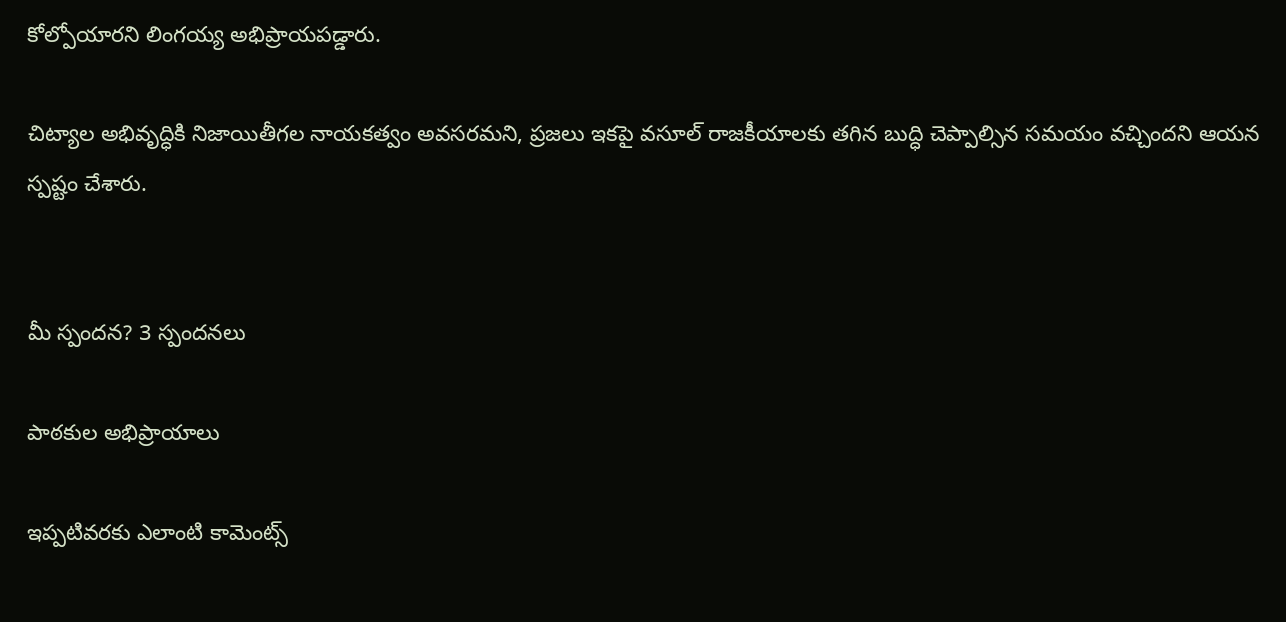కోల్పోయారని లింగయ్య అభిప్రాయపడ్డారు.

చిట్యాల అభివృద్ధికి నిజాయితీగల నాయకత్వం అవసరమని, ప్రజలు ఇకపై వసూల్ రాజకీయాలకు తగిన బుద్ధి చెప్పాల్సిన సమయం వచ్చిందని ఆయన స్పష్టం చేశారు.


మీ స్పందన? 3 స్పందనలు

పాఠకుల అభిప్రాయాలు

ఇప్పటివరకు ఎలాంటి కామెంట్స్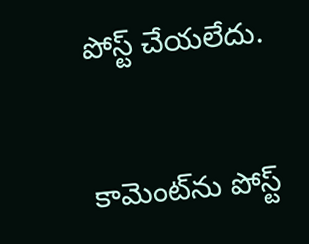పోస్ట్ చేయలేదు.


కామెంట్‌ను పోస్ట్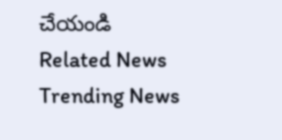చేయండి
Related News
Trending News